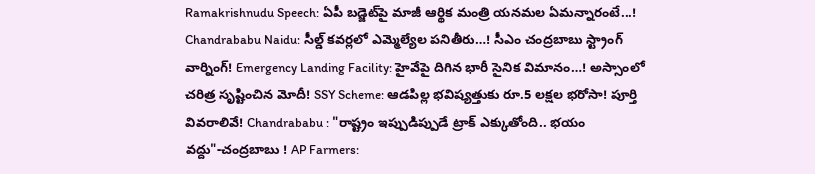Ramakrishnudu Speech: ఏపీ బడ్జెట్‌పై మాజీ ఆర్థిక మంత్రి యనమల ఏమన్నారంటే...! Chandrababu Naidu: సీల్డ్ కవర్లలో ఎమ్మెల్యేల పనితీరు…! సీఎం చంద్రబాబు స్ట్రాంగ్ వార్నింగ్! Emergency Landing Facility: హైవేపై దిగిన భారీ సైనిక విమానం…! అస్సాంలో చరిత్ర సృష్టించిన మోదీ! SSY Scheme: ఆడపిల్ల భవిష్యత్తుకు రూ.5 లక్షల భరోసా! పూర్తి వివరాలివే! Chandrababu : "రాష్ట్రం ఇప్పుడిప్పుడే ట్రాక్ ఎక్కుతోంది.. భయం వద్దు"-చంద్రబాబు ! AP Farmers: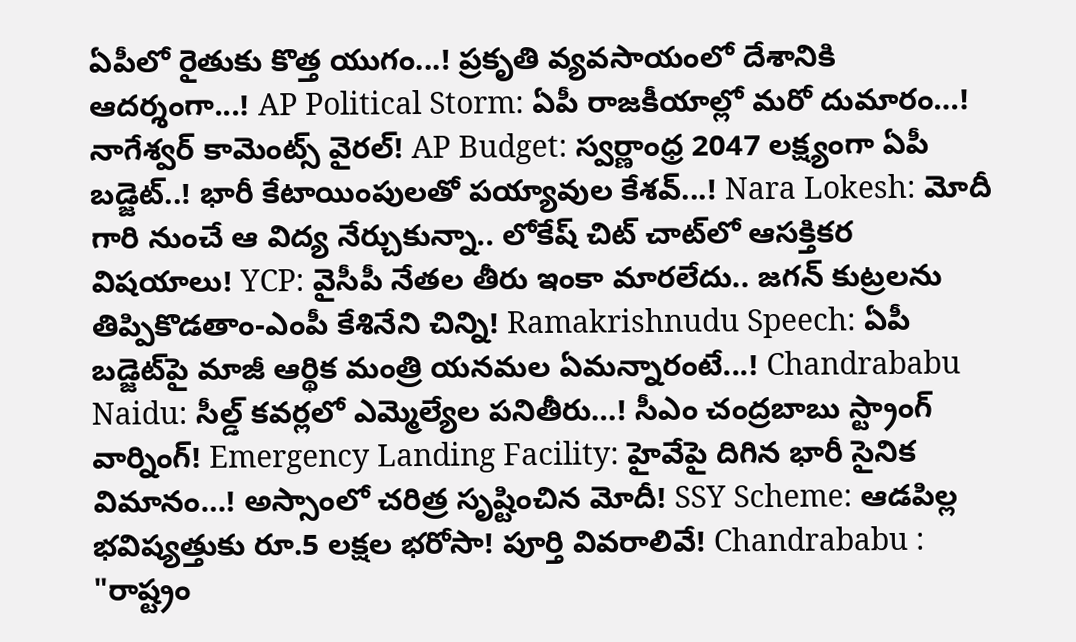ఏపీలో రైతుకు కొత్త యుగం...! ప్రకృతి వ్యవసాయంలో దేశానికి ఆదర్శంగా...! AP Political Storm: ఏపీ రాజకీయాల్లో మరో దుమారం…! నాగేశ్వర్ కామెంట్స్ వైరల్! AP Budget: స్వర్ణాంధ్ర 2047 లక్ష్యంగా ఏపీ బడ్జెట్..! భారీ కేటాయింపులతో పయ్యావుల కేశవ్...! Nara Lokesh: మోదీ గారి నుంచే ఆ విద్య నేర్చుకున్నా.. లోకేష్ చిట్ చాట్‌లో ఆసక్తికర విషయాలు! YCP: వైసీపీ నేతల తీరు ఇంకా మారలేదు.. జగన్ కుట్రలను తిప్పికొడతాం-ఎంపీ కేశినేని చిన్ని! Ramakrishnudu Speech: ఏపీ బడ్జెట్‌పై మాజీ ఆర్థిక మంత్రి యనమల ఏమన్నారంటే...! Chandrababu Naidu: సీల్డ్ కవర్లలో ఎమ్మెల్యేల పనితీరు…! సీఎం చంద్రబాబు స్ట్రాంగ్ వార్నింగ్! Emergency Landing Facility: హైవేపై దిగిన భారీ సైనిక విమానం…! అస్సాంలో చరిత్ర సృష్టించిన మోదీ! SSY Scheme: ఆడపిల్ల భవిష్యత్తుకు రూ.5 లక్షల భరోసా! పూర్తి వివరాలివే! Chandrababu : "రాష్ట్రం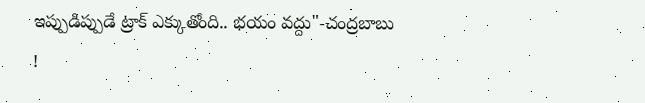ఇప్పుడిప్పుడే ట్రాక్ ఎక్కుతోంది.. భయం వద్దు"-చంద్రబాబు !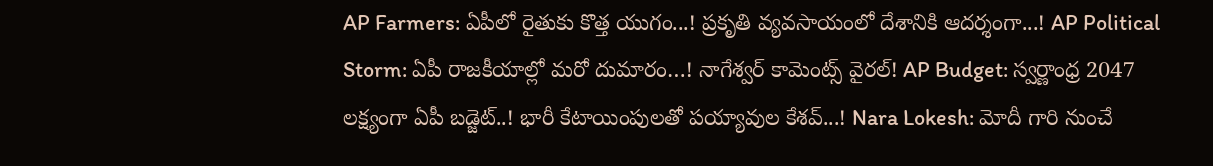AP Farmers: ఏపీలో రైతుకు కొత్త యుగం...! ప్రకృతి వ్యవసాయంలో దేశానికి ఆదర్శంగా...! AP Political Storm: ఏపీ రాజకీయాల్లో మరో దుమారం…! నాగేశ్వర్ కామెంట్స్ వైరల్! AP Budget: స్వర్ణాంధ్ర 2047 లక్ష్యంగా ఏపీ బడ్జెట్..! భారీ కేటాయింపులతో పయ్యావుల కేశవ్...! Nara Lokesh: మోదీ గారి నుంచే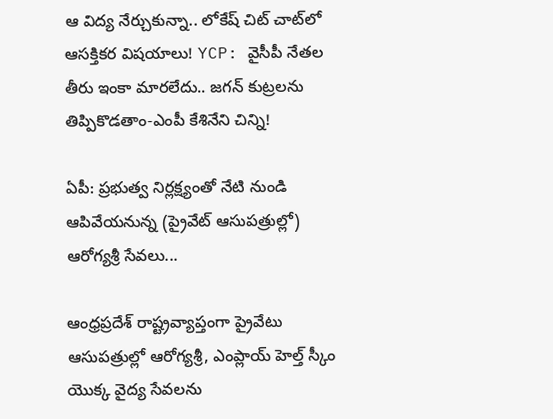ఆ విద్య నేర్చుకున్నా.. లోకేష్ చిట్ చాట్‌లో ఆసక్తికర విషయాలు! YCP: వైసీపీ నేతల తీరు ఇంకా మారలేదు.. జగన్ కుట్రలను తిప్పికొడతాం-ఎంపీ కేశినేని చిన్ని!

ఏపీ: ప్రభుత్వ నిర్లక్ష్యంతో నేటి నుండి ఆపివేయనున్న (ప్రైవేట్ ఆసుపత్రుల్లో) ఆరోగ్యశ్రీ సేవలు...

ఆంధ్రప్రదేశ్ రాష్ట్రవ్యాప్తంగా ప్రైవేటు ఆసుపత్రుల్లో ఆరోగ్యశ్రీ, ఎంప్లాయ్ హెల్త్ స్కీం యొక్క వైద్య సేవలను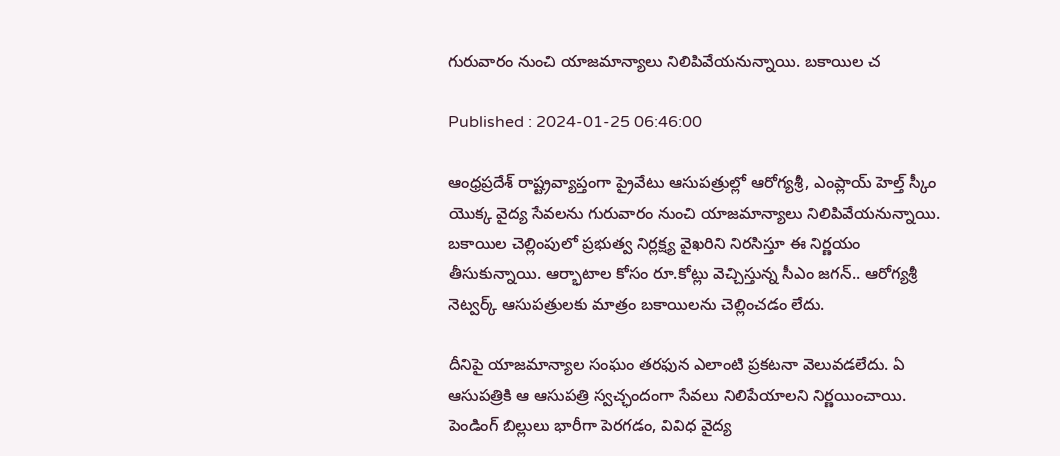గురువారం నుంచి యాజమాన్యాలు నిలిపివేయనున్నాయి. బకాయిల చ

Published : 2024-01-25 06:46:00

ఆంధ్రప్రదేశ్ రాష్ట్రవ్యాప్తంగా ప్రైవేటు ఆసుపత్రుల్లో ఆరోగ్యశ్రీ, ఎంప్లాయ్ హెల్త్ స్కీం యొక్క వైద్య సేవలను గురువారం నుంచి యాజమాన్యాలు నిలిపివేయనున్నాయి. బకాయిల చెల్లింపులో ప్రభుత్వ నిర్లక్ష్య వైఖరిని నిరసిస్తూ ఈ నిర్ణయం తీసుకున్నాయి. ఆర్భాటాల కోసం రూ.కోట్లు వెచ్చిస్తున్న సీఎం జగన్.. ఆరోగ్యశ్రీ నెట్వర్క్ ఆసుపత్రులకు మాత్రం బకాయిలను చెల్లించడం లేదు.

దీనిపై యాజమాన్యాల సంఘం తరఫున ఎలాంటి ప్రకటనా వెలువడలేదు. ఏ ఆసుపత్రికి ఆ ఆసుపత్రి స్వచ్ఛందంగా సేవలు నిలిపేయాలని నిర్ణయించాయి. పెండింగ్ బిల్లులు భారీగా పెరగడం, వివిధ వైద్య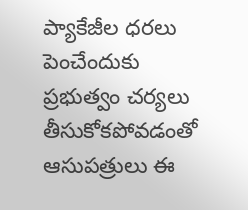ప్యాకేజీల ధరలు పెంచేందుకు ప్రభుత్వం చర్యలు తీసుకోకపోవడంతో ఆసుపత్రులు ఈ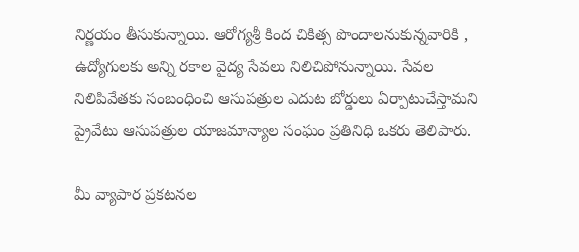నిర్ణయం తీసుకున్నాయి. ఆరోగ్యశ్రీ కింద చికిత్స పొందాలనుకున్నవారికి , ఉద్యోగులకు అన్ని రకాల వైద్య సేవలు నిలిచిపోనున్నాయి. సేవల నిలిపివేతకు సంబంధించి ఆసుపత్రుల ఎదుట బోర్డులు ఏర్పాటుచేస్తామని ప్రైవేటు ఆసుపత్రుల యాజమాన్యాల సంఘం ప్రతినిధి ఒకరు తెలిపారు.

మీ వ్యాపార ప్రకటనల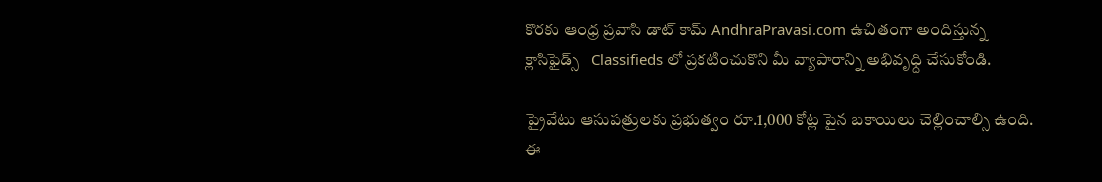కొరకు ఆంధ్ర ప్రవాసి డాట్ కామ్ AndhraPravasi.com ఉచితంగా అందిస్తున్న క్లాసిఫైడ్స్   Classifieds లో ప్రకటించుకొని మీ వ్యాపారాన్ని అభివృధ్ది చేసుకోండి.

ప్రైవేటు ఆసుపత్రులకు ప్రభుత్వం రూ.1,000 కోట్ల పైన బకాయిలు చెల్లించాల్సి ఉంది. ఈ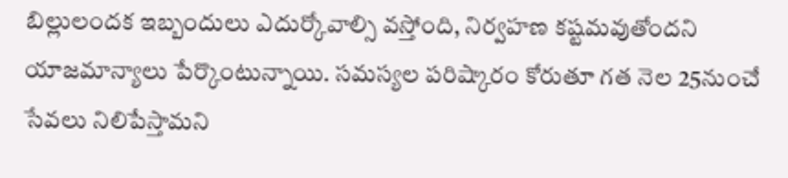బిల్లులందక ఇబ్బందులు ఎదుర్కోవాల్సి వస్తోంది, నిర్వహణ కష్టమవుతోందని యాజమాన్యాలు పేర్కొంటున్నాయి. సమస్యల పరిష్కారం కోరుతూ గత నెల 25నుంచే సేవలు నిలిపేస్తామని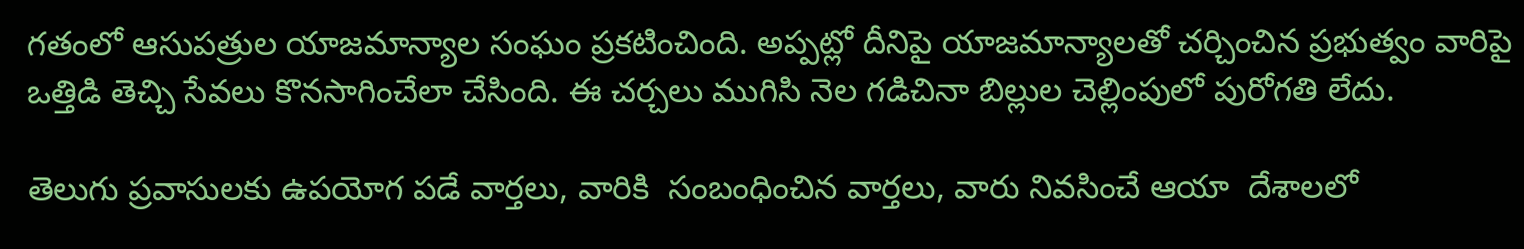గతంలో ఆసుపత్రుల యాజమాన్యాల సంఘం ప్రకటించింది. అప్పట్లో దీనిపై యాజమాన్యాలతో చర్చించిన ప్రభుత్వం వారిపై ఒత్తిడి తెచ్చి సేవలు కొనసాగించేలా చేసింది. ఈ చర్చలు ముగిసి నెల గడిచినా బిల్లుల చెల్లింపులో పురోగతి లేదు.

తెలుగు ప్రవాసులకు ఉపయోగ పడే వార్తలు, వారికి  సంబంధించిన వార్తలు, వారు నివసించే ఆయా  దేశాలలో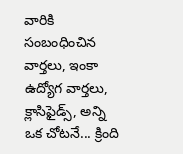వారికి సంబంధించిన వార్తలు, ఇంకా ఉద్యోగ వార్తలు, క్లాసిఫైడ్స్, అన్ని ఒక చోటనే... క్రింది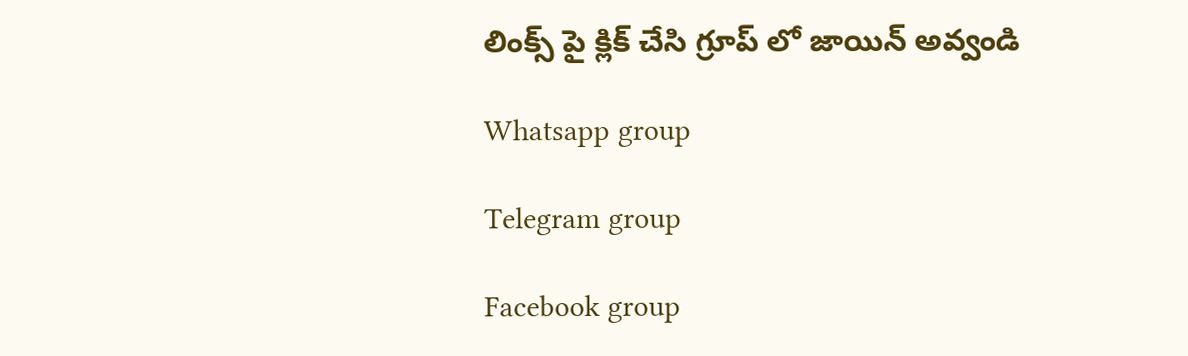లింక్స్ పై క్లిక్ చేసి గ్రూప్ లో జాయిన్ అవ్వండి

Whatsapp group

Telegram group

Facebook group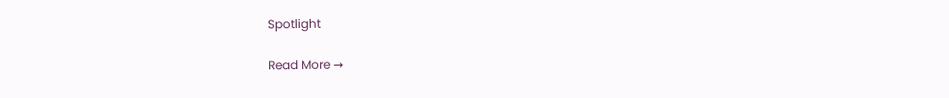Spotlight

Read More →